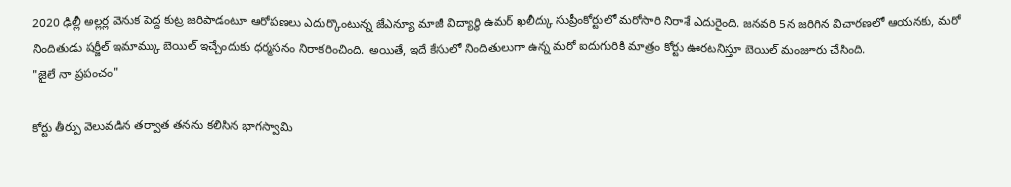2020 ఢిల్లీ అల్లర్ల వెనుక పెద్ద కుట్ర జరిపాడంటూ ఆరోపణలు ఎదుర్కొంటున్న జేఎన్యూ మాజీ విద్యార్థి ఉమర్ ఖలీద్కు సుప్రీంకోర్టులో మరోసారి నిరాశే ఎదురైంది. జనవరి 5న జరిగిన విచారణలో ఆయనకు, మరో నిందితుడు షర్జీల్ ఇమామ్కు బెయిల్ ఇచ్చేందుకు ధర్మసనం నిరాకరించింది. అయితే, ఇదే కేసులో నిందితులుగా ఉన్న మరో ఐదుగురికి మాత్రం కోర్టు ఊరటనిస్తూ బెయిల్ మంజూరు చేసింది.
"జైలే నా ప్రపంచం"

కోర్టు తీర్పు వెలువడిన తర్వాత తనను కలిసిన భాగస్వామి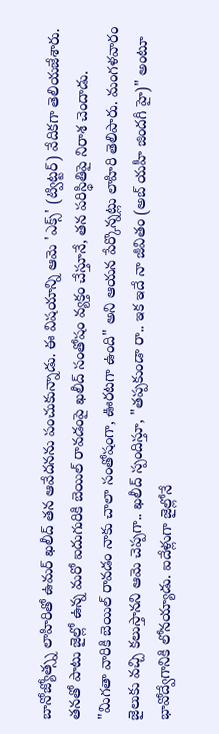బానోజ్యోత్స్న లాహిరితో ఉమర్ ఖలీద్ తన ఆవేదనను పంచుకున్నాడు. ఈ విషయాన్ని ఆమె 'ఎక్స్' (ట్విట్టర్) వేదికగా తెలియజేశారు. తనతో పాటు జైల్లో ఉన్న మరో ఐదుగురికి బెయిల్ రావడంపై ఖలీద్ సంతోషం వ్యక్తం చేస్తూనే, తన పరిస్థితిపై నిరాశ చెందాడు.
"మిగతా వారికి బెయిల్ రావడం నాకు చాలా సంతోషంగా, ఊరటగా ఉంది" అని ఆయన పేర్కొన్నట్లు లాహిరి తెలిపారు. మంగళవారం జైలుకు వచ్చి కలుస్తానని ఆమె చెప్పగా.. ఖలీద్ స్పందిస్తూ, "తప్పకుండా రా.. ఇక ఇదే నా జీవితం (అబ్ యహీ జిందగీ హై)" అంటూ భావోద్వేగానికి లోనయ్యాడు. ఐదేళ్లుగా జైల్లోనే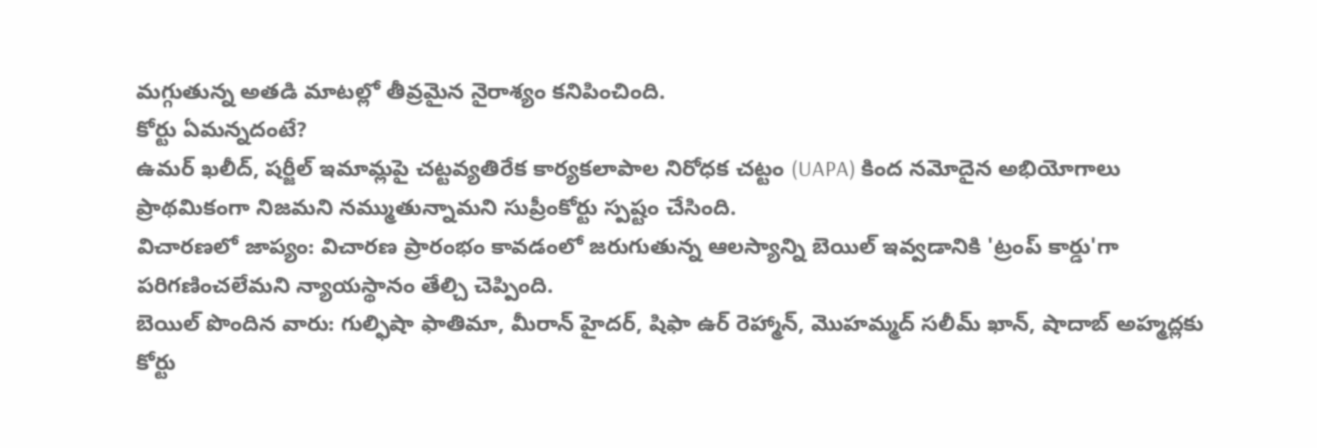మగ్గుతున్న అతడి మాటల్లో తీవ్రమైన నైరాశ్యం కనిపించింది.
కోర్టు ఏమన్నదంటే?
ఉమర్ ఖలీద్, షర్జీల్ ఇమామ్లపై చట్టవ్యతిరేక కార్యకలాపాల నిరోధక చట్టం (UAPA) కింద నమోదైన అభియోగాలు ప్రాథమికంగా నిజమని నమ్ముతున్నామని సుప్రీంకోర్టు స్పష్టం చేసింది.
విచారణలో జాప్యం: విచారణ ప్రారంభం కావడంలో జరుగుతున్న ఆలస్యాన్ని బెయిల్ ఇవ్వడానికి 'ట్రంప్ కార్డు'గా పరిగణించలేమని న్యాయస్థానం తేల్చి చెప్పింది.
బెయిల్ పొందిన వారు: గుల్ఫిషా ఫాతిమా, మీరాన్ హైదర్, షిఫా ఉర్ రెహ్మాన్, మొహమ్మద్ సలీమ్ ఖాన్, షాదాబ్ అహ్మద్లకు కోర్టు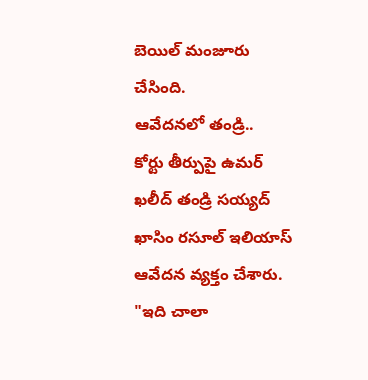బెయిల్ మంజూరు చేసింది.
ఆవేదనలో తండ్రి..
కోర్టు తీర్పుపై ఉమర్ ఖలీద్ తండ్రి సయ్యద్ ఖాసిం రసూల్ ఇలియాస్ ఆవేదన వ్యక్తం చేశారు. "ఇది చాలా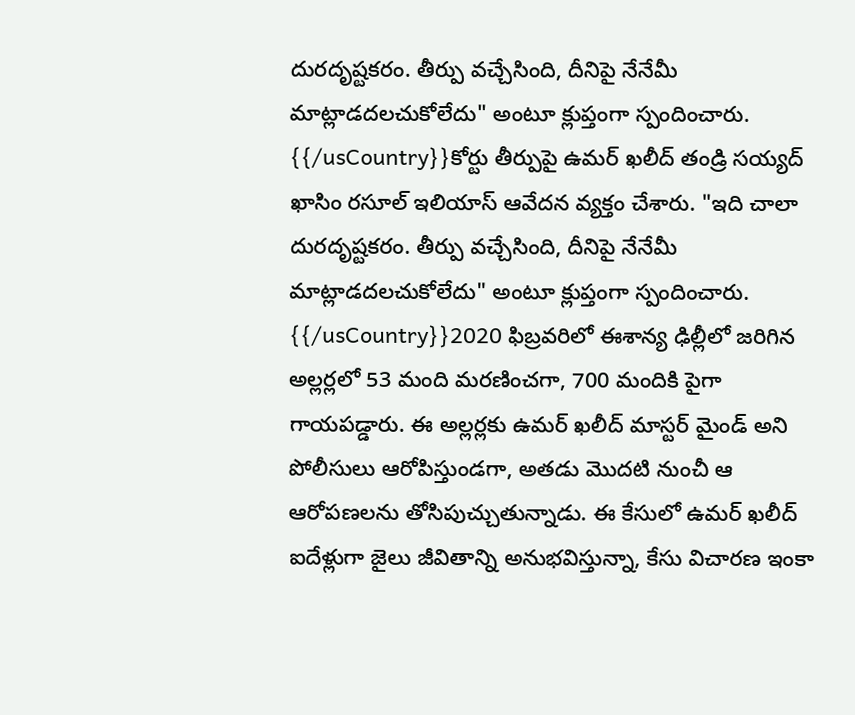దురదృష్టకరం. తీర్పు వచ్చేసింది, దీనిపై నేనేమీ మాట్లాడదలచుకోలేదు" అంటూ క్లుప్తంగా స్పందించారు.
{{/usCountry}}కోర్టు తీర్పుపై ఉమర్ ఖలీద్ తండ్రి సయ్యద్ ఖాసిం రసూల్ ఇలియాస్ ఆవేదన వ్యక్తం చేశారు. "ఇది చాలా దురదృష్టకరం. తీర్పు వచ్చేసింది, దీనిపై నేనేమీ మాట్లాడదలచుకోలేదు" అంటూ క్లుప్తంగా స్పందించారు.
{{/usCountry}}2020 ఫిబ్రవరిలో ఈశాన్య ఢిల్లీలో జరిగిన అల్లర్లలో 53 మంది మరణించగా, 700 మందికి పైగా గాయపడ్డారు. ఈ అల్లర్లకు ఉమర్ ఖలీద్ మాస్టర్ మైండ్ అని పోలీసులు ఆరోపిస్తుండగా, అతడు మొదటి నుంచీ ఆ ఆరోపణలను తోసిపుచ్చుతున్నాడు. ఈ కేసులో ఉమర్ ఖలీద్ ఐదేళ్లుగా జైలు జీవితాన్ని అనుభవిస్తున్నా, కేసు విచారణ ఇంకా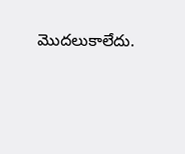మొదలుకాలేదు.